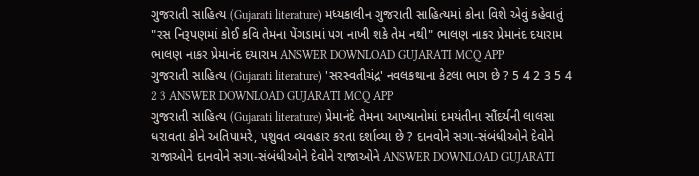ગુજરાતી સાહિત્ય (Gujarati literature) મધ્યકાલીન ગુજરાતી સાહિત્યમાં કોના વિશે એવું કહેવાતું "રસ નિરૂપણમાં કોઈ કવિ તેમના પેંગડામાં પગ નાખી શકે તેમ નથી" ભાલણ નાકર પ્રેમાનંદ દયારામ ભાલણ નાકર પ્રેમાનંદ દયારામ ANSWER DOWNLOAD GUJARATI MCQ APP
ગુજરાતી સાહિત્ય (Gujarati literature) 'સરસ્વતીચંદ્ર' નવલકથાના કેટલા ભાગ છે ? 5 4 2 3 5 4 2 3 ANSWER DOWNLOAD GUJARATI MCQ APP
ગુજરાતી સાહિત્ય (Gujarati literature) પ્રેમાનંદે તેમના આખ્યાનોમાં દમયંતીના સૌંદર્યની લાલસા ધરાવતા કોને અતિપામરે, પશુવત વ્યવહાર કરતા દર્શાવ્યા છે ? દાનવોને સગા-સંબંધીઓને દેવોને રાજાઓને દાનવોને સગા-સંબંધીઓને દેવોને રાજાઓને ANSWER DOWNLOAD GUJARATI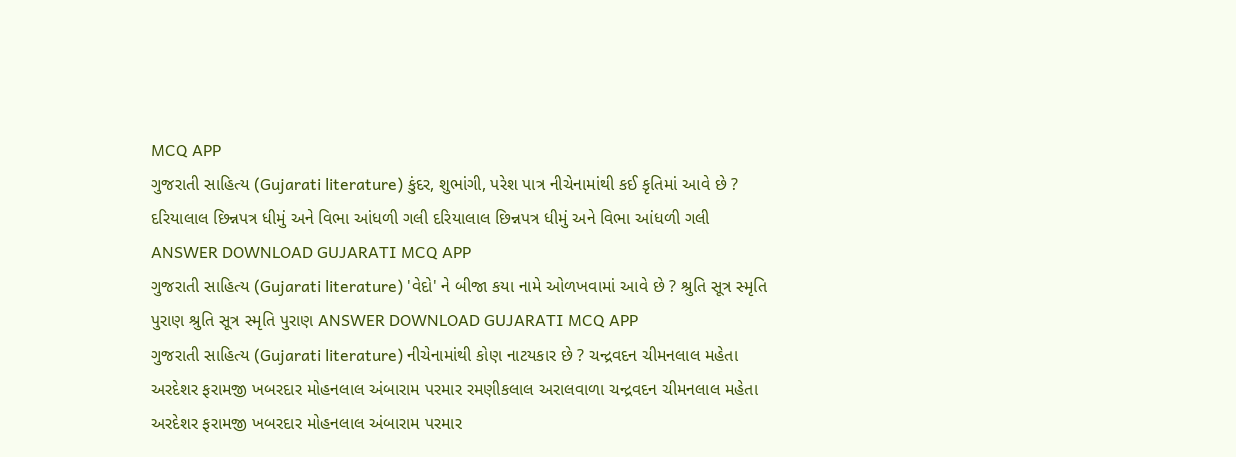MCQ APP
ગુજરાતી સાહિત્ય (Gujarati literature) કુંદર, શુભાંગી, પરેશ પાત્ર નીચેનામાંથી કઈ કૃતિમાં આવે છે ? દરિયાલાલ છિન્નપત્ર ધીમું અને વિભા આંધળી ગલી દરિયાલાલ છિન્નપત્ર ધીમું અને વિભા આંધળી ગલી ANSWER DOWNLOAD GUJARATI MCQ APP
ગુજરાતી સાહિત્ય (Gujarati literature) 'વેદો' ને બીજા કયા નામે ઓળખવામાં આવે છે ? શ્રુતિ સૂત્ર સ્મૃતિ પુરાણ શ્રુતિ સૂત્ર સ્મૃતિ પુરાણ ANSWER DOWNLOAD GUJARATI MCQ APP
ગુજરાતી સાહિત્ય (Gujarati literature) નીચેનામાંથી કોણ નાટયકાર છે ? ચન્દ્રવદન ચીમનલાલ મહેતા અરદેશર ફરામજી ખબરદાર મોહનલાલ અંબારામ પરમાર રમણીકલાલ અરાલવાળા ચન્દ્રવદન ચીમનલાલ મહેતા અરદેશર ફરામજી ખબરદાર મોહનલાલ અંબારામ પરમાર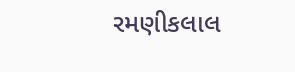રમણીકલાલ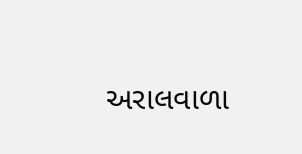અરાલવાળા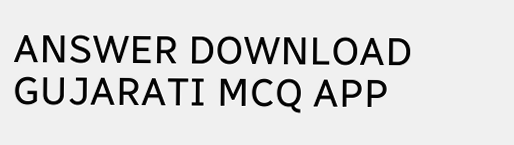ANSWER DOWNLOAD GUJARATI MCQ APP